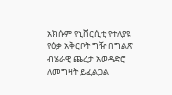አክሱም የኒቨርሲቲ የተለያዩ የዕቃ አቅርቦት ግዥ በግልጽ ብሄራዊ ጨረታ አወዳድሮ ለመግዛት ይፈልጋል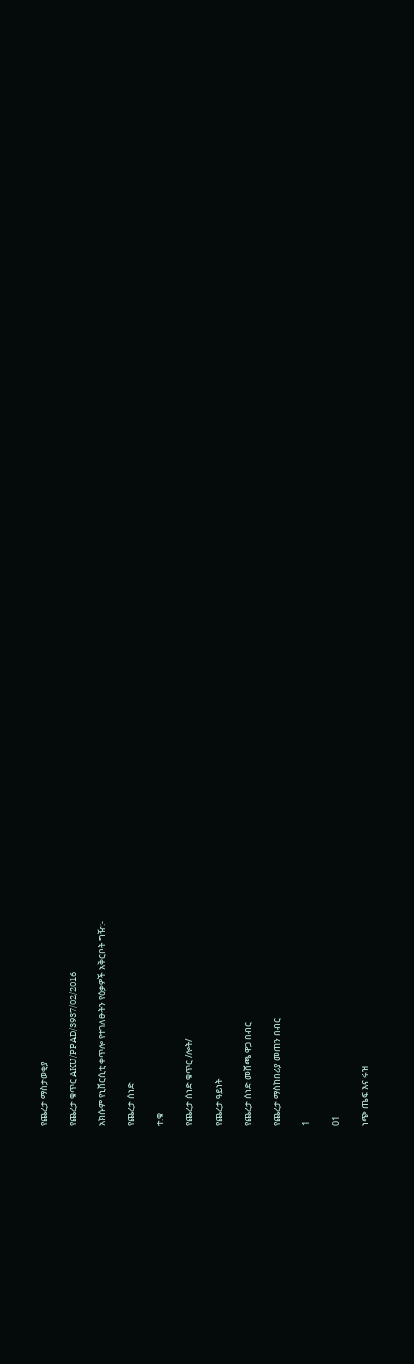የጨረታ ማስታወቂያ

የጨረታ ቁጥር AKU/PPAD/3937/02/2016

አክሱም የኒቨርሲቲ ቀጥሎ የተገለፁትን የዕቃዎች አቅርቦት ግዥ:-

የጨረታ ሰነድ

ተ.ቁ

የጨረታ ሰነድ ቁጥር /ሎት/

የጨረታ ዓይነት

የጨረታ ሰነድ መሸጫ ዋጋ በብር

የጨረታ ማስከበሪያ መጠን በብር

1

01

ነጭ ጤፍ እና ሩዝ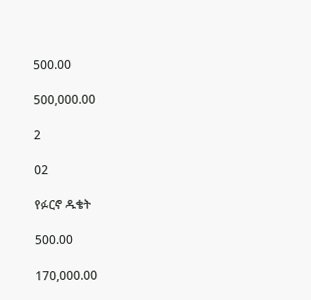500.00

500,000.00

2

02

የፉርኖ ዱቄት

500.00

170,000.00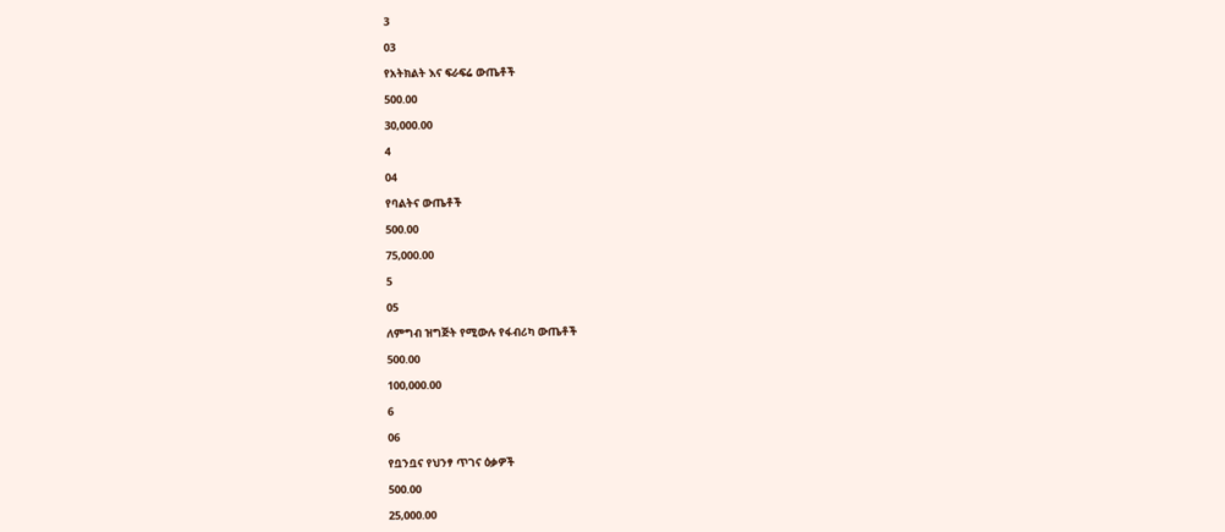3

03

የአትክልት እና ፍራፍሬ ውጤቶች

500.00

30,000.00

4

04

የባልትና ውጤቶች

500.00

75,000.00

5

05

ለምግብ ዝግጅት የሚውሉ የፋብሪካ ውጤቶች

500.00

100,000.00

6

06

የቧንቧና የህንፃ ጥገና ዕቃዎች

500.00

25,000.00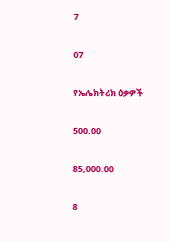7

07

የኤሌክትሪክ ዕቃዎች

500.00

85,000.00

8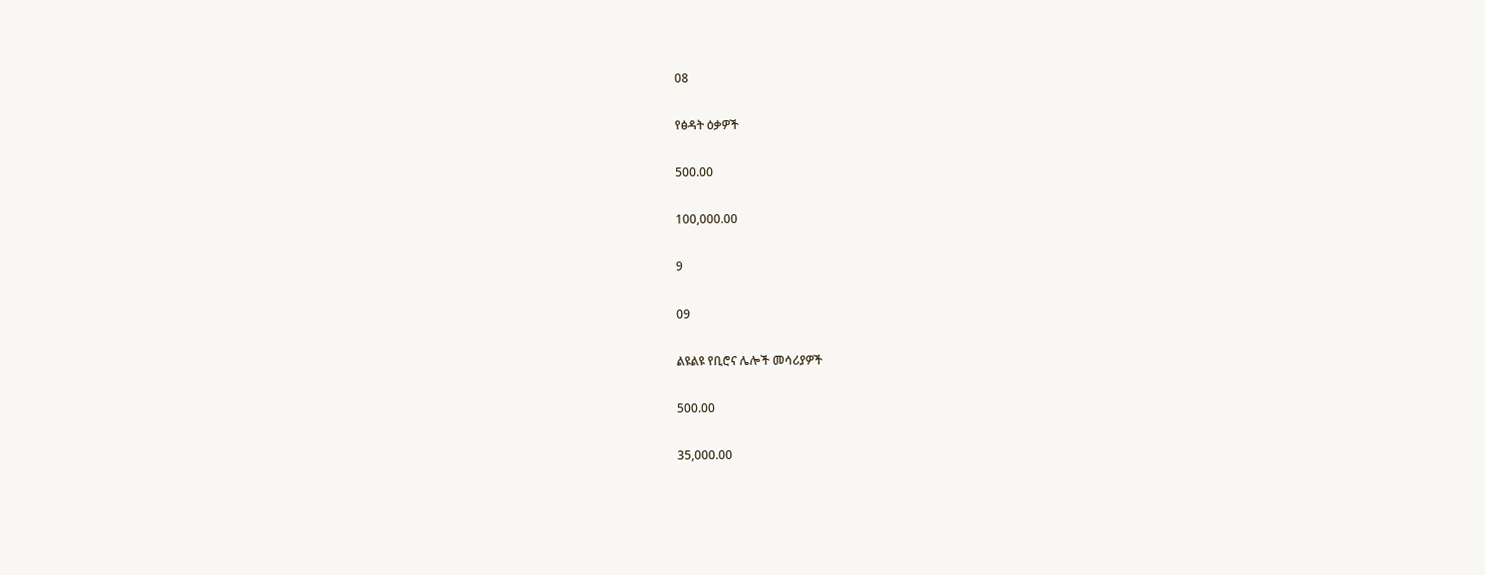08

የፅዳት ዕቃዎች

500.00

100,000.00

9

09

ልዩልዩ የቢሮና ሌሎች መሳሪያዎች

500.00

35,000.00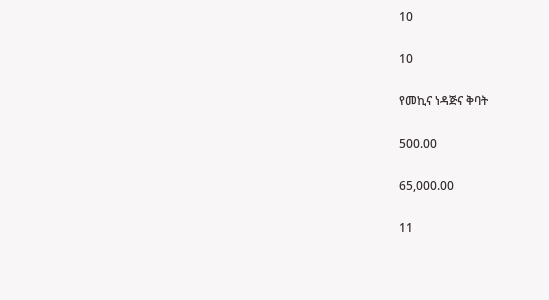10

10

የመኪና ነዳጅና ቅባት

500.00

65,000.00

11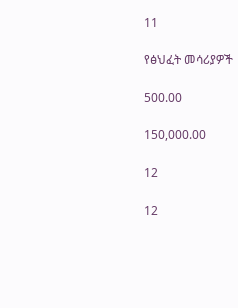11

የፅህፈት መሳሪያዎች

500.00

150,000.00

12

12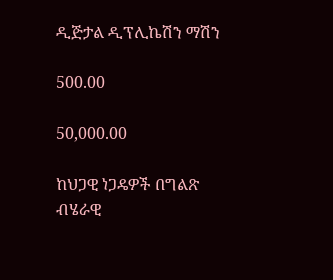ዲጅታል ዲፕሊኬሽን ማሽን

500.00

50,000.00

ከህጋዊ ነጋዴዎች በግልጽ ብሄራዊ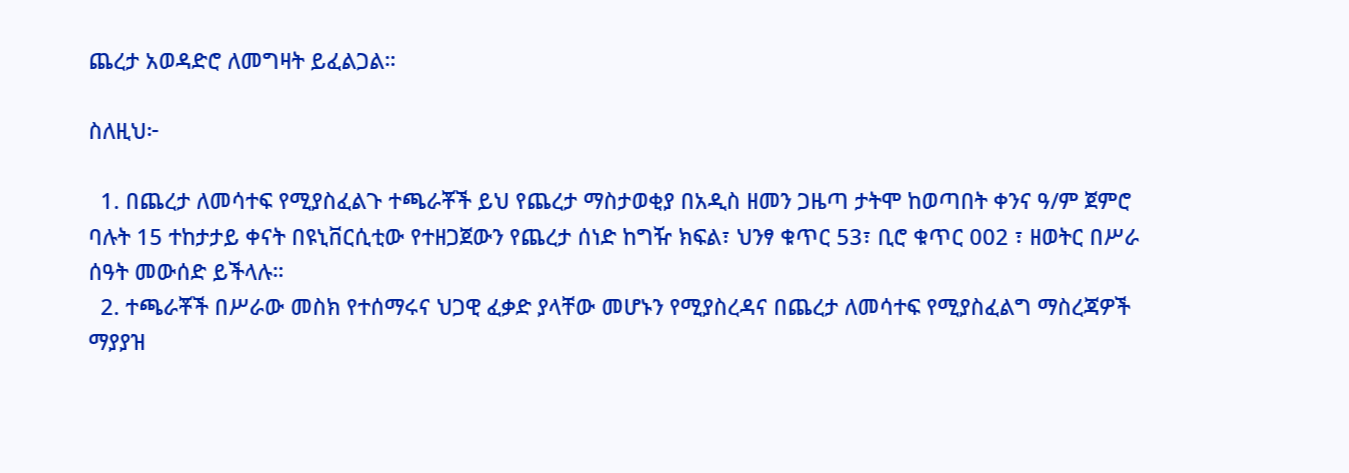ጨረታ አወዳድሮ ለመግዛት ይፈልጋል።

ስለዚህ፦

  1. በጨረታ ለመሳተፍ የሚያስፈልጉ ተጫራቾች ይህ የጨረታ ማስታወቂያ በአዲስ ዘመን ጋዜጣ ታትሞ ከወጣበት ቀንና ዓ/ም ጀምሮ ባሉት 15 ተከታታይ ቀናት በዩኒቨርሲቲው የተዘጋጀውን የጨረታ ሰነድ ከግዥ ክፍል፣ ህንፃ ቁጥር 53፣ ቢሮ ቁጥር 002 ፣ ዘወትር በሥራ ሰዓት መውሰድ ይችላሉ።
  2. ተጫራቾች በሥራው መስክ የተሰማሩና ህጋዊ ፈቃድ ያላቸው መሆኑን የሚያስረዳና በጨረታ ለመሳተፍ የሚያስፈልግ ማስረጃዎች ማያያዝ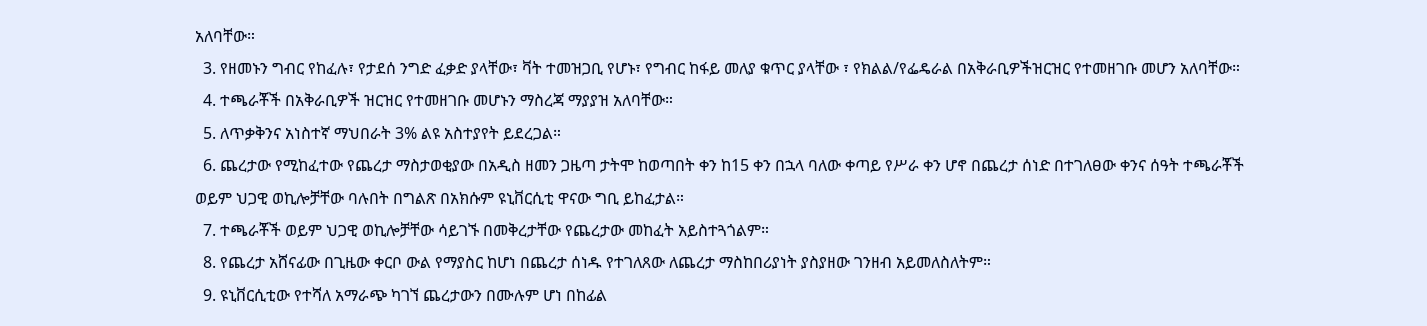አለባቸው።
  3. የዘመኑን ግብር የከፈሉ፣ የታደሰ ንግድ ፈቃድ ያላቸው፣ ቫት ተመዝጋቢ የሆኑ፣ የግብር ከፋይ መለያ ቁጥር ያላቸው ፣ የክልል/የፌዴራል በአቅራቢዎችዝርዝር የተመዘገቡ መሆን አለባቸው።
  4. ተጫራቾች በአቅራቢዎች ዝርዝር የተመዘገቡ መሆኑን ማስረጃ ማያያዝ አለባቸው።
  5. ለጥቃቅንና አነስተኛ ማህበራት 3% ልዩ አስተያየት ይደረጋል።
  6. ጨረታው የሚከፈተው የጨረታ ማስታወቂያው በአዲስ ዘመን ጋዜጣ ታትሞ ከወጣበት ቀን ከ15 ቀን በኋላ ባለው ቀጣይ የሥራ ቀን ሆኖ በጨረታ ሰነድ በተገለፀው ቀንና ሰዓት ተጫራቾች ወይም ህጋዊ ወኪሎቻቸው ባሉበት በግልጽ በአክሱም ዩኒቨርሲቲ ዋናው ግቢ ይከፈታል።
  7. ተጫራቾች ወይም ህጋዊ ወኪሎቻቸው ሳይገኙ በመቅረታቸው የጨረታው መከፈት አይስተጓጎልም።
  8. የጨረታ አሸናፊው በጊዜው ቀርቦ ውል የማያስር ከሆነ በጨረታ ሰነዱ የተገለጸው ለጨረታ ማስከበሪያነት ያስያዘው ገንዘብ አይመለስለትም።
  9. ዩኒቨርሲቲው የተሻለ አማራጭ ካገኘ ጨረታውን በሙሉም ሆነ በከፊል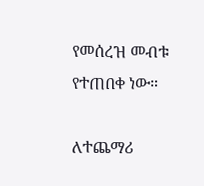የመሰረዝ መብቱ የተጠበቀ ነው።

ለተጨማሪ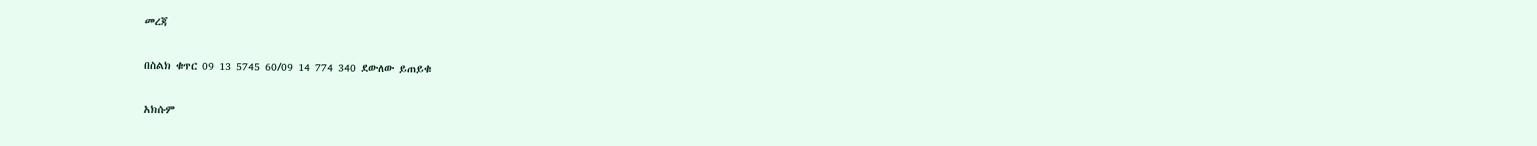መረጃ

በስልክ ቁጥር 09 13 5745 60/09 14 774 340 ደውለው ይጠይቁ

አክሱም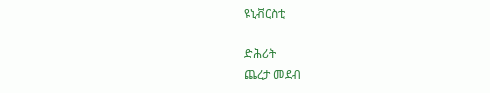ዩኒቭርስቲ

ድሕሪት
ጨረታ መደብ